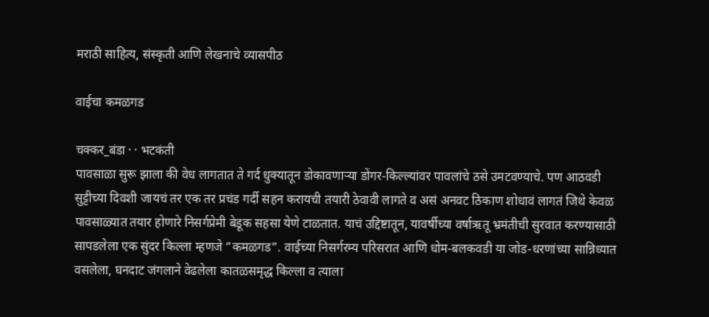मराठी साहित्य, संस्कृती आणि लेखनाचे व्यासपीठ

वाईचा कमळगड

चक्कर_बंडा · · भटकंती
पावसाळा सुरू झाला की वेध लागतात ते गर्द धुक्यातून डोकावणाऱ्या डोंगर-किल्ल्यांवर पावलांचे ठसे उमटवण्याचे. पण आठवडी सुट्टीच्या दिवशी जायचं तर एक तर प्रचंड गर्दी सहन करायची तयारी ठेवावी लागते व असं अनवट ठिकाण शोधावं लागतं जिथे केवळ पावसाळ्यात तयार होणारे निसर्गप्रेमी बेडूक सहसा येणे टाळतात. याचं उद्दिष्टातून, यावर्षीच्या वर्षाऋतू भ्रमंतीची सुरवात करण्यासाठी सापडलेला एक सुंदर किल्ला म्हणजे ”कमळगड”. वाईच्या निसर्गरम्य परिसरात आणि धोम-बलकवडी या जोड-धरणांच्या सान्निध्यात वसलेला, घनदाट जंगलाने वेढलेला कातळसमृद्ध किल्ला व त्याला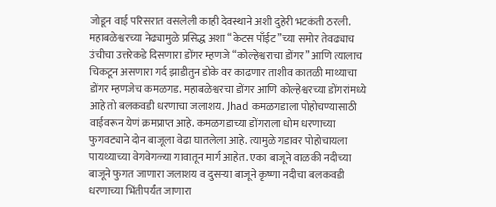जोडून वाई परिसरात वसलेली काही देवस्थाने अशी दुहेरी भटकंती ठरली. महाबळेश्वरच्या नेढ्यामुळे प्रसिद्ध अशा “केटस पाँईट”च्या समोर तेवढ्याच उंचीचा उत्तरेकडे दिसणारा डोंगर म्हणजे “कोल्हेश्वराचा डोंगर” आणि त्यालाच चिकटून असणारा गर्द झाडीतुन डोके वर काढणार ताशीव कातळी माथ्याचा डोंगर म्हणजेच कमळगड. महाबळेश्वरचा डोंगर आणि कोल्हेश्वरच्या डोंगरांमध्ये आहे तो बलकवडी धरणाचा जलाशय. Jhad कमळगडाला पोहोचण्यासाठी वाईवरून येणं क्रमप्राप्त आहे. कमळगडाच्या डोंगराला धोम धरणाच्या फुगवट्याने दोन बाजूला वेढा घातलेला आहे. त्यामुळे गडावर पोहोचायला पायथ्याच्या वेगवेगळ्या गावातून मार्ग आहेत. एका बाजूने वाळकी नदीच्या बाजूने फुगत जाणारा जलाशय व दुसऱ्या बाजूने कृष्णा नदीचा बलकवडी धरणाच्या भिंतीपर्यंत जाणारा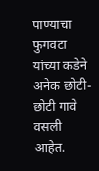पाण्याचा फुगवटा यांच्या कडेने अनेक छोटी-छोटी गावे वसली आहेत.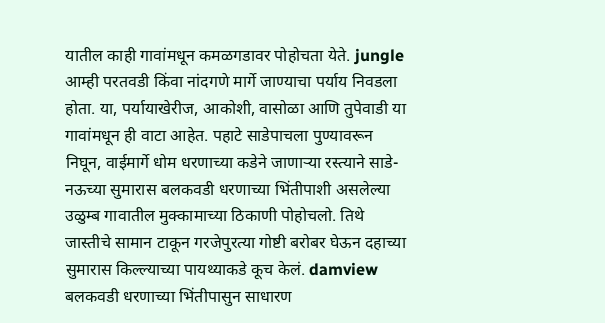यातील काही गावांमधून कमळगडावर पोहोचता येते. jungle आम्ही परतवडी किंवा नांदगणे मार्गे जाण्याचा पर्याय निवडला होता. या, पर्यायाखेरीज, आकोशी, वासोळा आणि तुपेवाडी या गावांमधून ही वाटा आहेत. पहाटे साडेपाचला पुण्यावरून निघून, वाईमार्गे धोम धरणाच्या कडेने जाणाऱ्या रस्त्याने साडे-नऊच्या सुमारास बलकवडी धरणाच्या भिंतीपाशी असलेल्या उळुम्ब गावातील मुक्कामाच्या ठिकाणी पोहोचलो. तिथे जास्तीचे सामान टाकून गरजेपुरत्या गोष्टी बरोबर घेऊन दहाच्या सुमारास किल्ल्याच्या पायथ्याकडे कूच केलं. damview बलकवडी धरणाच्या भिंतीपासुन साधारण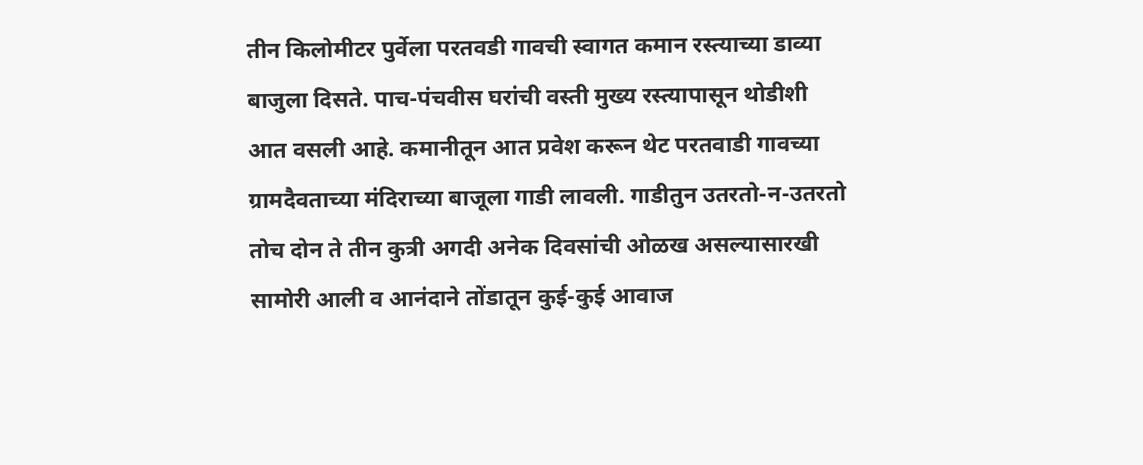तीन किलोमीटर पुर्वेला परतवडी गावची स्वागत कमान रस्त्याच्या डाव्या बाजुला दिसते. पाच-पंचवीस घरांची वस्ती मुख्य रस्त्यापासून थोडीशी आत वसली आहे. कमानीतून आत प्रवेश करून थेट परतवाडी गावच्या ग्रामदैवताच्या मंदिराच्या बाजूला गाडी लावली. गाडीतुन उतरतो-न-उतरतो तोच दोन ते तीन कुत्री अगदी अनेक दिवसांची ओळख असल्यासारखी सामोरी आली व आनंदाने तोंडातून कुई-कुई आवाज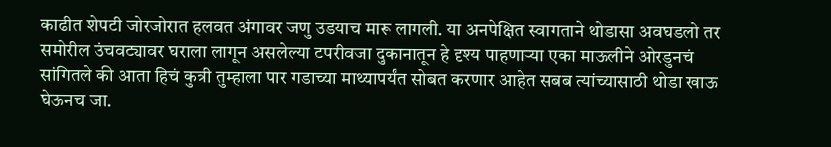काढीत शेपटी जोरजोरात हलवत अंगावर जणु उडयाच मारू लागली. या अनपेक्षित स्वागताने थोडासा अवघडलो तर समोरील उंचवट्यावर घराला लागून असलेल्या टपरीवजा दुकानातून हे दृश्य पाहणाऱ्या एका माऊलीने ओरडुनचं सांगितले की आता हिचं कुत्री तुम्हाला पार गडाच्या माथ्यापर्यंत सोबत करणार आहेत सबब त्यांच्यासाठी थोडा खाऊ घेऊनच जा.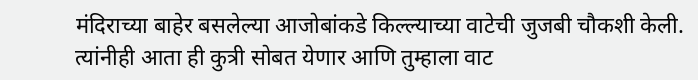मंदिराच्या बाहेर बसलेल्या आजोबांकडे किल्ल्याच्या वाटेची जुजबी चौकशी केली. त्यांनीही आता ही कुत्री सोबत येणार आणि तुम्हाला वाट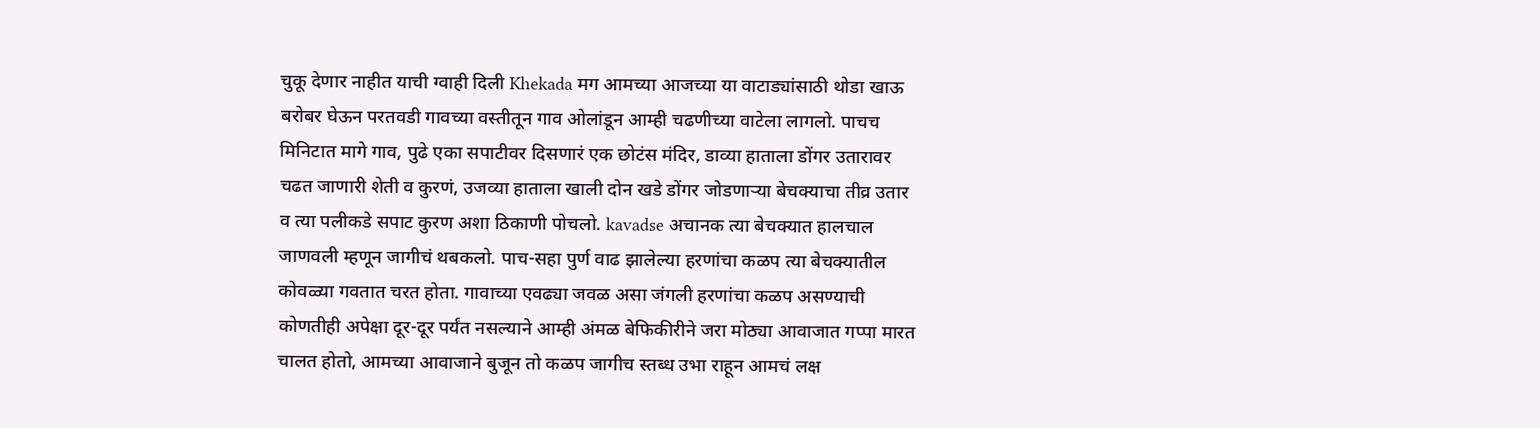चुकू देणार नाहीत याची ग्वाही दिली Khekada मग आमच्या आजच्या या वाटाड्यांसाठी थोडा खाऊ बरोबर घेऊन परतवडी गावच्या वस्तीतून गाव ओलांडून आम्ही चढणीच्या वाटेला लागलो. पाचच मिनिटात मागे गाव, पुढे एका सपाटीवर दिसणारं एक छोटंस मंदिर, डाव्या हाताला डोंगर उतारावर चढत जाणारी शेती व कुरणं, उजव्या हाताला खाली दोन खडे डोंगर जोडणाऱ्या बेचक्याचा तीव्र उतार व त्या पलीकडे सपाट कुरण अशा ठिकाणी पोचलो. kavadse अचानक त्या बेचक्यात हालचाल जाणवली म्हणून जागीचं थबकलो. पाच-सहा पुर्ण वाढ झालेल्या हरणांचा कळप त्या बेचक्यातील कोवळ्या गवतात चरत होता. गावाच्या एवढ्या जवळ असा जंगली हरणांचा कळप असण्याची कोणतीही अपेक्षा दूर-दूर पर्यंत नसल्याने आम्ही अंमळ बेफिकीरीने जरा मोठ्या आवाजात गप्पा मारत चालत होतो, आमच्या आवाजाने बुजून तो कळप जागीच स्तब्ध उभा राहून आमचं लक्ष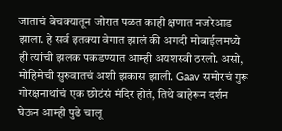जाताचं बेचक्यातून जोरात पळत काही क्षणात नजरेआड झाला. हे सर्व इतक्या वेगात झालं की अगदी मोबाईलमध्ये ही त्यांची झलक पकडण्यात आम्ही अयशस्वी ठरलो. असो, मोहिमेची सुरुवातचं अशी झकास झाली. Gaav समोरचं गुरू गोरक्षनाथांचं एक छोटंसं मंदिर होतं, तिथे बाहेरून दर्शन घेऊन आम्ही पुढे चालू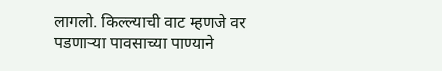लागलो. किल्ल्याची वाट म्हणजे वर पडणाऱ्या पावसाच्या पाण्याने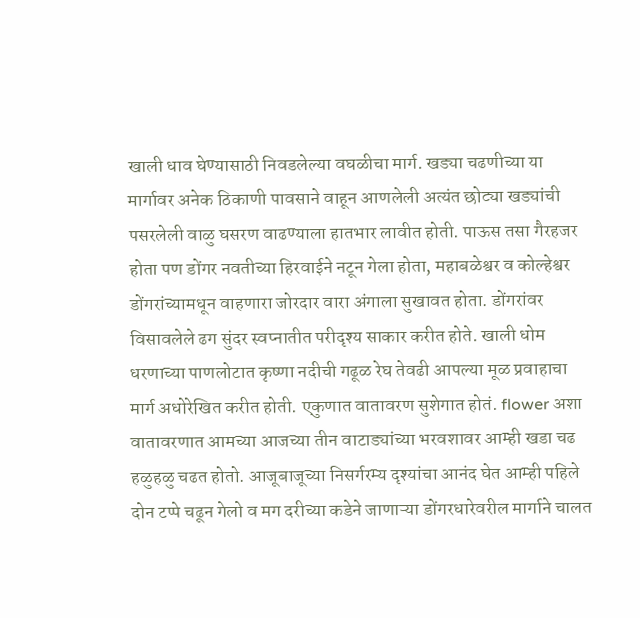खाली धाव घेण्यासाठी निवडलेल्या वघळीचा मार्ग. खड्या चढणीच्या या मार्गावर अनेक ठिकाणी पावसाने वाहून आणलेली अत्यंत छोट्या खड्यांची पसरलेली वाळु घसरण वाढण्याला हातभार लावीत होती. पाऊस तसा गैरहजर होता पण डोंगर नवतीच्या हिरवाईने नटून गेला होता, महाबळेश्वर व कोल्हेश्वर डोंगरांच्यामधून वाहणारा जोरदार वारा अंगाला सुखावत होता. डोंगरांवर विसावलेले ढग सुंदर स्वप्नातीत परीदृश्य साकार करीत होते. खाली धोम धरणाच्या पाणलोटात कृष्णा नदीची गढूळ रेघ तेवढी आपल्या मूळ प्रवाहाचा मार्ग अधोरेखित करीत होती. एकुणात वातावरण सुशेगात होतं. flower अशा वातावरणात आमच्या आजच्या तीन वाटाड्यांच्या भरवशावर आम्ही खडा चढ हळुहळु चढत होतो. आजूबाजूच्या निसर्गरम्य दृश्यांचा आनंद घेत आम्ही पहिले दोन टप्पे चढून गेलो व मग दरीच्या कडेने जाणाऱ्या डोंगरधारेवरील मार्गाने चालत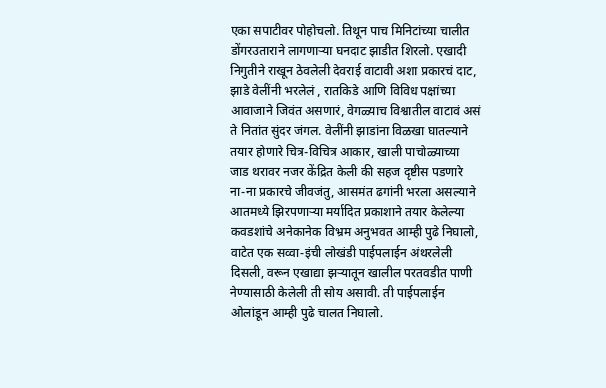एका सपाटीवर पोहोचलो. तिथून पाच मिनिटांच्या चालीत डोंगरउताराने लागणाऱ्या घनदाट झाडीत शिरलो. एखादी निगुतीने राखून ठेवलेली देवराई वाटावी अशा प्रकारचं दाट, झाडे वेलींनी भरलेलं , रातकिडे आणि विविध पक्षांच्या आवाजाने जिवंत असणारं, वेगळ्याच विश्वातील वाटावं असं ते नितांत सुंदर जंगल. वेलींनी झाडांना विळखा घातल्याने तयार होणारे चित्र-विचित्र आकार, खाली पाचोळ्याच्या जाड थरावर नजर केंद्रित केली की सहज दृष्टीस पडणारे ना-ना प्रकारचे जीवजंतु, आसमंत ढगांनी भरला असल्याने आतमध्ये झिरपणाऱ्या मर्यादित प्रकाशाने तयार केलेल्या कवडशांचे अनेकानेक विभ्रम अनुभवत आम्ही पुढे निघालो, वाटेत एक सव्वा-इंची लोखंडी पाईपलाईन अंथरलेली दिसली, वरून एखाद्या झऱ्यातून खालील परतवडीत पाणी नेण्यासाठी केलेली ती सोय असावी. ती पाईपलाईन ओलांडून आम्ही पुढे चालत निघालो.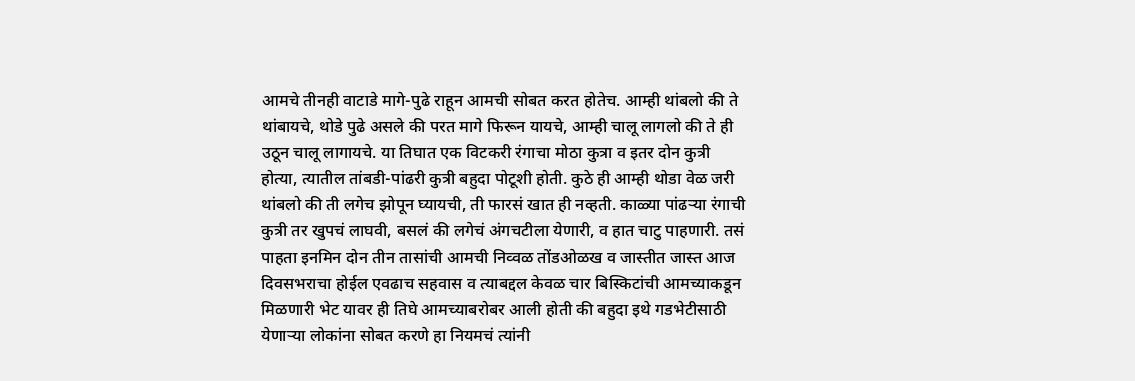आमचे तीनही वाटाडे मागे-पुढे राहून आमची सोबत करत होतेच. आम्ही थांबलो की ते थांबायचे, थोडे पुढे असले की परत मागे फिरून यायचे, आम्ही चालू लागलो की ते ही उठून चालू लागायचे. या तिघात एक विटकरी रंगाचा मोठा कुत्रा व इतर दोन कुत्री होत्या, त्यातील तांबडी-पांढरी कुत्री बहुदा पोटूशी होती. कुठे ही आम्ही थोडा वेळ जरी थांबलो की ती लगेच झोपून घ्यायची, ती फारसं खात ही नव्हती. काळ्या पांढऱ्या रंगाची कुत्री तर खुपचं लाघवी, बसलं की लगेचं अंगचटीला येणारी, व हात चाटु पाहणारी. तसं पाहता इनमिन दोन तीन तासांची आमची निव्वळ तोंडओळख व जास्तीत जास्त आज दिवसभराचा होईल एवढाच सहवास व त्याबद्दल केवळ चार बिस्किटांची आमच्याकडून मिळणारी भेट यावर ही तिघे आमच्याबरोबर आली होती की बहुदा इथे गडभेटीसाठी येणाऱ्या लोकांना सोबत करणे हा नियमचं त्यांनी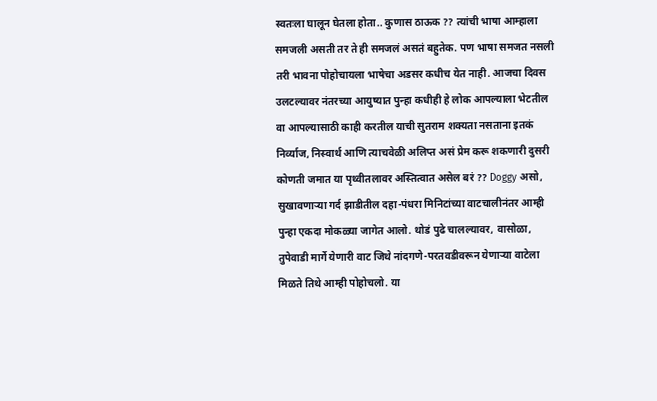स्वतःला घालून घेतला होता.. कुणास ठाऊक ?? त्यांची भाषा आम्हाला समजली असती तर ते ही समजलं असतं बहुतेक. पण भाषा समजत नसली तरी भावना पोहोचायला भाषेचा अडसर कधीच येत नाही. आजचा दिवस उलटल्यावर नंतरच्या आयुष्यात पुन्हा कधीही हे लोक आपल्याला भेटतील वा आपल्यासाठी काही करतील याची सुतराम शक्यता नसताना इतकं निर्व्याज, निस्वार्थ आणि त्याचवेळी अलिप्त असं प्रेम करू शकणारी दुसरी कोणती जमात या पृथ्वीतलावर अस्तित्वात असेल बरं ?? Doggy असो, सुखावणाऱ्या गर्द झाडीतील दहा-पंधरा मिनिटांच्या वाटचालीनंतर आम्ही पुन्हा एकदा मोकळ्या जागेत आलो. थोडं पुढे चालल्यावर, वासोळा, तुपेवाडी मार्गे येणारी वाट जिथे नांदगणे-परतवडीवरून येणाऱ्या वाटेला मिळते तिथे आम्ही पोहोचलो. या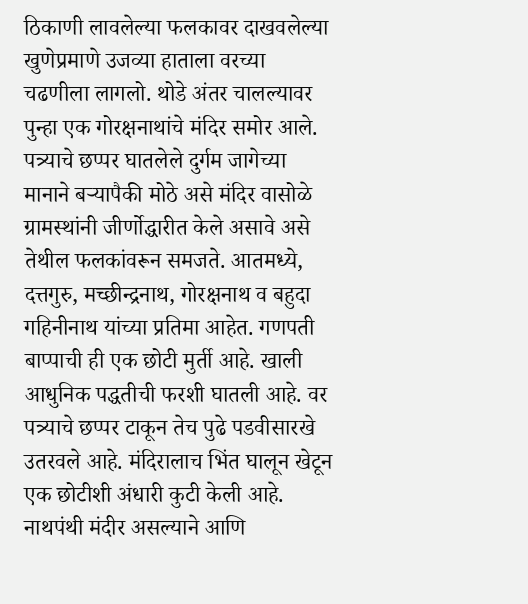ठिकाणी लावलेल्या फलकावर दाखवलेल्या खुणेप्रमाणे उजव्या हाताला वरच्या चढणीला लागलो. थोडे अंतर चालल्यावर पुन्हा एक गोरक्षनाथांचे मंदिर समोर आले. पत्र्याचे छप्पर घातलेले दुर्गम जागेच्या मानाने बऱ्यापैकी मोठे असे मंदिर वासोळे ग्रामस्थांनी जीर्णोद्धारीत केले असावे असे तेथील फलकांवरून समजते. आतमध्ये, दत्तगुरु, मच्छीन्द्रनाथ, गोरक्षनाथ व बहुदा गहिनीनाथ यांच्या प्रतिमा आहेत. गणपती बाप्पाची ही एक छोटी मुर्ती आहे. खाली आधुनिक पद्धतीची फरशी घातली आहे. वर पत्र्याचे छप्पर टाकून तेच पुढे पडवीसारखे उतरवले आहे. मंदिरालाच भिंत घालून खेटून एक छोटीशी अंधारी कुटी केली आहे. नाथपंथी मंदीर असल्याने आणि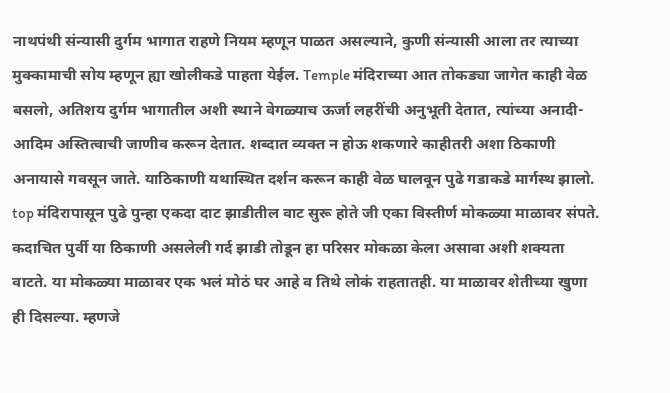नाथपंथी संन्यासी दुर्गम भागात राहणे नियम म्हणून पाळत असल्याने, कुणी संन्यासी आला तर त्याच्या मुक्कामाची सोय म्हणून ह्या खोलीकडे पाहता येईल. Temple मंदिराच्या आत तोकड्या जागेत काही वेळ बसलो, अतिशय दुर्गम भागातील अशी स्थाने वेगळ्याच ऊर्जा लहरींची अनुभूती देतात, त्यांच्या अनादी-आदिम अस्तित्वाची जाणीव करून देतात. शब्दात व्यक्त न होऊ शकणारे काहीतरी अशा ठिकाणी अनायासे गवसून जाते. याठिकाणी यथास्थित दर्शन करून काही वेळ घालवून पुढे गडाकडे मार्गस्थ झालो. top मंदिरापासून पुढे पुन्हा एकदा दाट झाडीतील वाट सुरू होते जी एका विस्तीर्ण मोकळ्या माळावर संपते. कदाचित पुर्वी या ठिकाणी असलेली गर्द झाडी तोडून हा परिसर मोकळा केला असावा अशी शक्यता वाटते. या मोकळ्या माळावर एक भलं मोठं घर आहे व तिथे लोकं राहतातही. या माळावर शेतीच्या खुणा ही दिसल्या. म्हणजे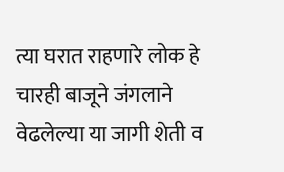त्या घरात राहणारे लोक हे चारही बाजूने जंगलाने वेढलेल्या या जागी शेती व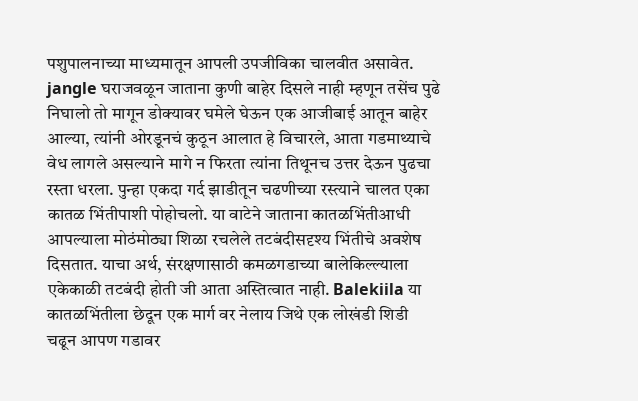पशुपालनाच्या माध्यमातून आपली उपजीविका चालवीत असावेत. jangle घराजवळून जाताना कुणी बाहेर दिसले नाही म्हणून तसेंच पुढे निघालो तो मागून डोक्यावर घमेले घेऊन एक आजीबाई आतून बाहेर आल्या, त्यांनी ओरडूनचं कुठून आलात हे विचारले, आता गडमाथ्याचे वेध लागले असल्याने मागे न फिरता त्यांना तिथूनच उत्तर देऊन पुढचा रस्ता धरला. पुन्हा एकदा गर्द झाडीतून चढणीच्या रस्त्याने चालत एका कातळ भिंतीपाशी पोहोचलो. या वाटेने जाताना कातळभिंतीआधी आपल्याला मोठंमोठ्या शिळा रचलेले तटबंदीसदृश्य भिंतीचे अवशेष दिसतात. याचा अर्थ, संरक्षणासाठी कमळगडाच्या बालेकिल्ल्याला एकेकाळी तटबंदी होती जी आता अस्तित्वात नाही. Balekiila या कातळभिंतीला छेदून एक मार्ग वर नेलाय जिथे एक लोखंडी शिडी चढून आपण गडावर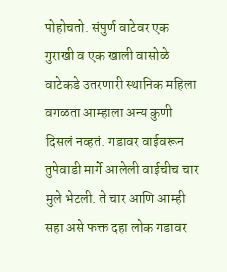पोहोचतो. संपुर्ण वाटेवर एक गुराखी व एक खाली वासोळे वाटेकडे उतरणारी स्थानिक महिला वगळता आम्हाला अन्य कुणी दिसलं नव्हतं. गडावर वाईवरून तुपेवाडी मार्गे आलेली वाईचीच चार मुले भेटली. ते चार आणि आम्ही सहा असे फक्त दहा लोक गडावर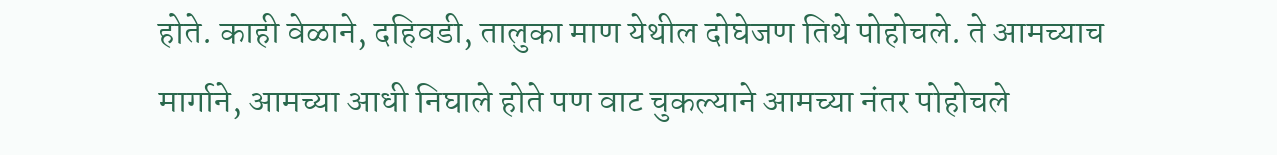होते. काही वेळाने, दहिवडी, तालुका माण येथील दोघेजण तिथे पोहोचले. ते आमच्याच मार्गाने, आमच्या आधी निघाले होते पण वाट चुकल्याने आमच्या नंतर पोहोचले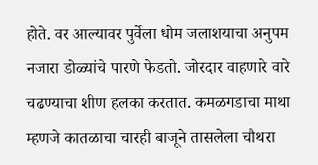होते. वर आल्यावर पुर्वेला धोम जलाशयाचा अनुपम नजारा डोळ्यांचे पारणे फेडतो. जोरदार वाहणारे वारे चढण्याचा शीण हलका करतात. कमळगडाचा माथा म्हणजे कातळाचा चारही बाजूने तासलेला चौथरा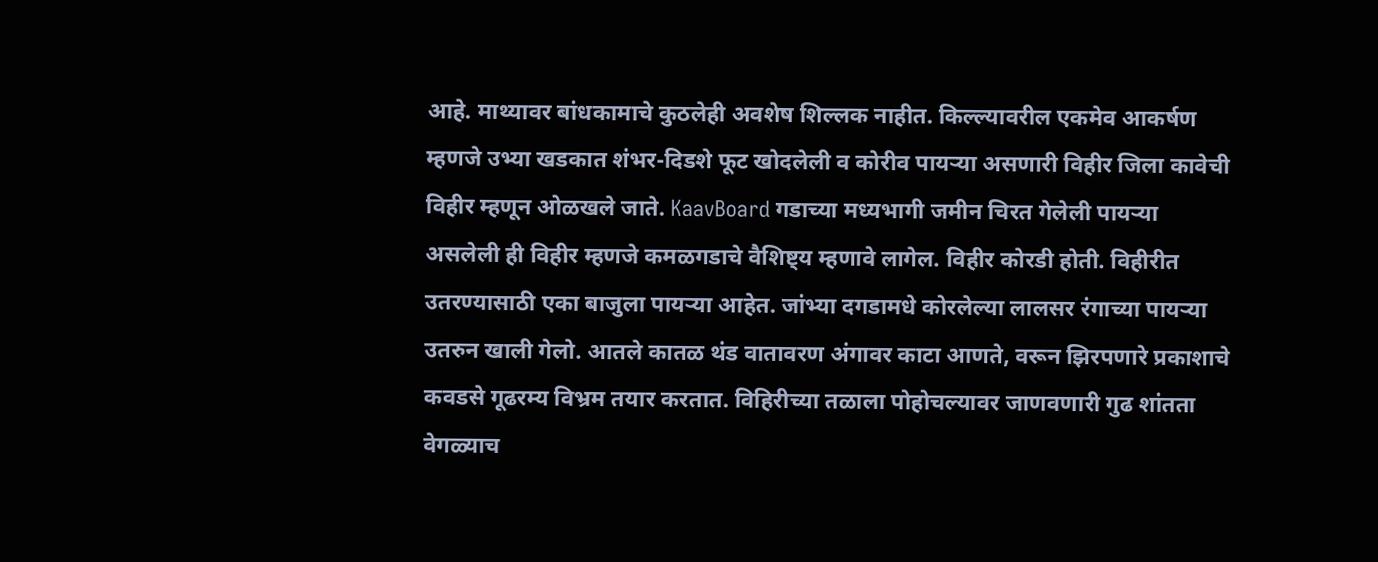आहे. माथ्यावर बांधकामाचे कुठलेही अवशेष शिल्लक नाहीत. किल्ल्यावरील एकमेव आकर्षण म्हणजे उभ्या खडकात शंभर-दिडशे फूट खोदलेली व कोरीव पायऱ्या असणारी विहीर जिला कावेची विहीर म्हणून ओळखले जाते. KaavBoard गडाच्या मध्यभागी जमीन चिरत गेलेली पायर्‍या असलेली ही विहीर म्हणजे कमळगडाचे वैशिष्ट्य म्हणावे लागेल. विहीर कोरडी होती. विहीरीत उतरण्यासाठी एका बाजुला पायर्‍या आहेत. जांभ्या दगडामधे कोरलेल्या लालसर रंगाच्या पायर्‍या उतरुन खाली गेलो. आतले कातळ थंड वातावरण अंगावर काटा आणते, वरून झिरपणारे प्रकाशाचे कवडसे गूढरम्य विभ्रम तयार करतात. विहिरीच्या तळाला पोहोचल्यावर जाणवणारी गुढ शांतता वेगळ्याच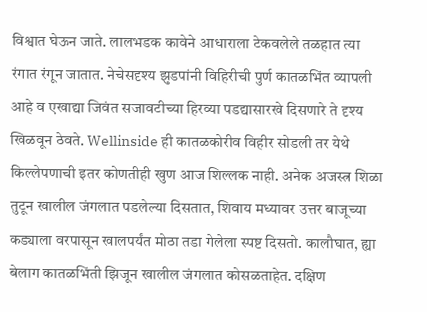विश्वात घेऊन जाते. लालभडक कावेने आधाराला टेकवलेले तळहात त्या रंगात रंगून जातात. नेचेसदृश्य झुडपांनी विहिरीची पुर्ण कातळभिंत व्यापली आहे व एखाद्या जिवंत सजावटीच्या हिरव्या पडद्यासारखे दिसणारे ते दृश्य खिळवून ठेवते. Wellinside ही कातळकोरीव विहीर सोडली तर येथे किल्लेपणाची इतर कोणतीही खुण आज शिल्लक नाही. अनेक अजस्त्र शिळा तुटून खालील जंगलात पडलेल्या दिसतात, शिवाय मध्यावर उत्तर बाजूच्या कड्याला वरपासून खालपर्यंत मोठा तडा गेलेला स्पष्ट दिसतो. कालौघात, ह्या बेलाग कातळभिंती झिजून खालील जंगलात कोसळताहेत. दक्षिण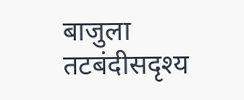बाजुला तटबंदीसदृश्य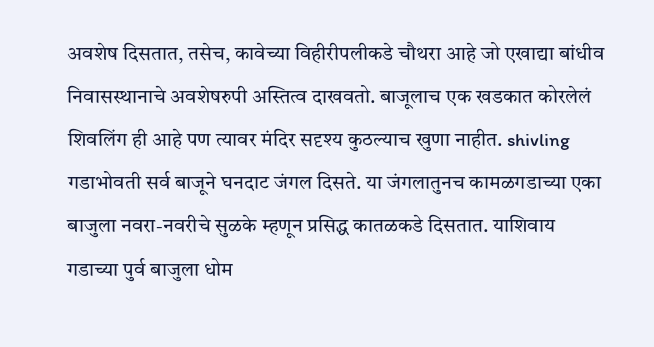अवशेष दिसतात, तसेच, कावेच्या विहीरीपलीकडे चौथरा आहे जो एखाद्या बांधीव निवासस्थानाचे अवशेषरुपी अस्तित्व दाखवतो. बाजूलाच एक खडकात कोरलेलं शिवलिंग ही आहे पण त्यावर मंदिर सदृश्य कुठल्याच खुणा नाहीत. shivling गडाभोवती सर्व बाजूने घनदाट जंगल दिसते. या जंगलातुनच कामळगडाच्या एका बाजुला नवरा-नवरीचे सुळके म्हणून प्रसिद्ध कातळकडे दिसतात. याशिवाय गडाच्या पुर्व बाजुला धोम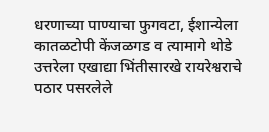धरणाच्या पाण्याचा फुगवटा, ईशान्येला कातळटोपी केंजळगड व त्यामागे थोडे उत्तरेला एखाद्या भिंतीसारखे रायरेश्वराचे पठार पसरलेले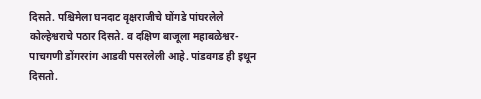दिसते. पश्चिमेला घनदाट वृक्षराजीचे घोंगडे पांघरलेले कोल्हेश्वराचे पठार दिसते. व दक्षिण बाजूला महाबळेश्वर-पाचगणी डोंगररांग आडवी पसरलेली आहे. पांडवगड ही इथून दिसतो.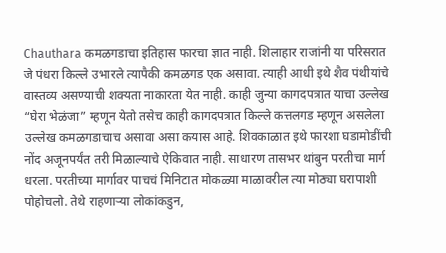Chauthara कमळगडाचा इतिहास फारचा ज्ञात नाही. शिलाहार राजांनी या परिसरात जे पंधरा किल्ले उभारले त्यापैकी कमळगड एक असावा. त्याही आधी इथे शैव पंथीयांचे वास्तव्य असण्याची शक्यता नाकारता येत नाही. काही जुन्या कागदपत्रात याचा उल्लेख “घेरा भेळंजा” म्हणून येतो तसेच काही कागदपत्रात किल्ले कत्तलगड म्हणून असलेला उल्लेख कमळगडाचाच असावा असा कयास आहे. शिवकाळात इथे फारशा घडामोडींची नोंद अजूनपर्यंत तरी मिळाल्याचे ऐकिवात नाही. साधारण तासभर थांबुन परतीचा मार्ग धरला. परतीच्या मार्गावर पाचचं मिनिटात मोकळ्या माळावरील त्या मोठ्या घरापाशी पोहोचलो. तेथे राहणाऱ्या लोकांकडुन,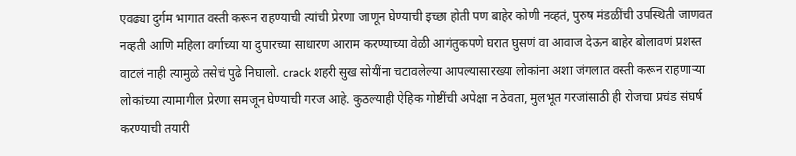एवढ्या दुर्गम भागात वस्ती करून राहण्याची त्यांची प्रेरणा जाणून घेण्याची इच्छा होती पण बाहेर कोणी नव्हतं, पुरुष मंडळींची उपस्थिती जाणवत नव्हती आणि महिला वर्गाच्या या दुपारच्या साधारण आराम करण्याच्या वेळी आगंतुकपणे घरात घुसणं वा आवाज देऊन बाहेर बोलावणं प्रशस्त वाटलं नाही त्यामुळे तसेचं पुढे निघालो. crack शहरी सुख सोयींना चटावलेल्या आपल्यासारख्या लोकांना अशा जंगलात वस्ती करून राहणाऱ्या लोकांच्या त्यामागील प्रेरणा समजून घेण्याची गरज आहे. कुठल्याही ऐहिक गोष्टींची अपेक्षा न ठेवता, मुलभूत गरजांसाठी ही रोजचा प्रचंड संघर्ष करण्याची तयारी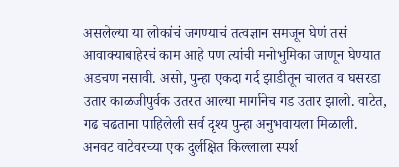असलेल्या या लोकांचं जगण्याचं तत्वज्ञान समजून घेणं तसं आवाक्याबाहेरचं काम आहे पण त्यांची मनोभुमिका जाणून घेण्यात अडचण नसावी. असो, पुन्हा एकदा गर्द झाडीतून चालत व घसरडा उतार काळजीपुर्वक उतरत आल्या मार्गानेच गड उतार झालो. वाटेत, गढ चढताना पाहिलेली सर्व दृश्य पुन्हा अनुभवायला मिळाली. अनवट वाटेवरच्या एक दुर्लक्षित किल्लाला स्पर्श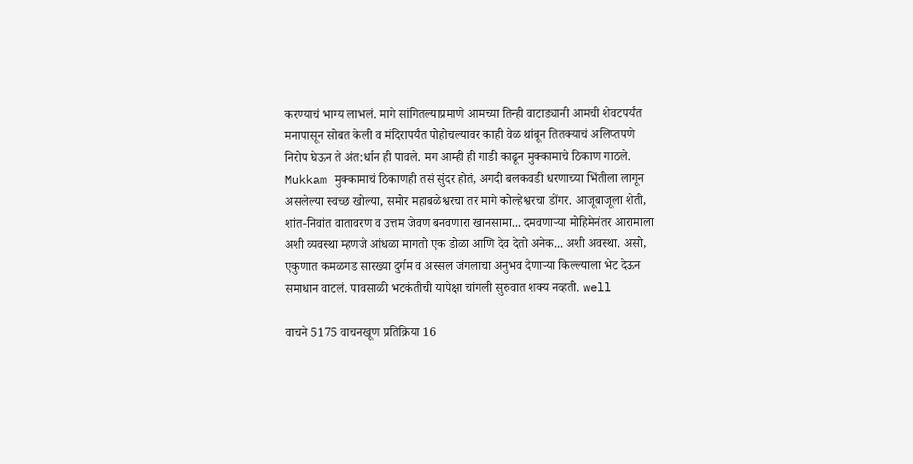करण्याचं भाग्य लाभलं. मागे सांगितल्याप्रमाणे आमच्या तिन्ही वाटाड्यानी आमची शेवटपर्यंत मनापासून सोबत केली व मंदिरापर्यंत पोहोचल्यावर काही वेळ थांबून तितक्याचं अलिप्तपणे निरोप घेऊन ते अंत:र्धान ही पावले. मग आम्ही ही गाडी काढून मुक्कामाचे ठिकाण गाठले. Mukkam मुक्कामाचं ठिकाणही तसं सुंदर होतं, अगदी बलकवडी धरणाच्या भिंतीला लागून असलेल्या स्वच्छ खोल्या, समोर महाबळेश्वरचा तर मागे कोल्हेश्वरचा डोंगर. आजूबाजूला शेती, शांत-निवांत वातावरण व उत्तम जेवण बनवणारा खानसामा... दमवणाऱ्या मोहिमेनंतर आरामाला अशी व्यवस्था म्हणजे आंधळा मागतो एक डोळा आणि देव देतो अनेक... अशी अवस्था. असो, एकुणात कमळगड सारख्या दुर्गम व अस्सल जंगलाचा अनुभव देणाऱ्या किल्ल्याला भेट देऊन समाधान वाटलं. पावसाळी भटकंतीची यापेक्षा चांगली सुरुवात शक्य नव्हती. well

वाचने 5175 वाचनखूण प्रतिक्रिया 16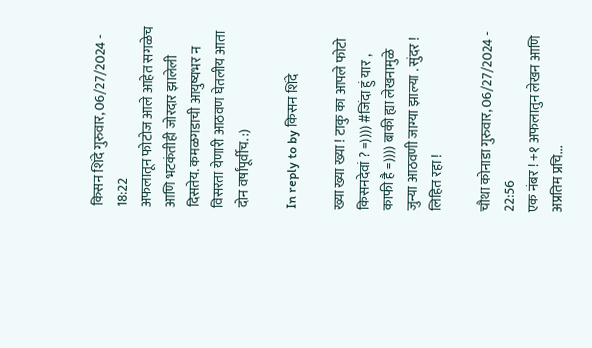किसन शिंदे गुरुवार, 06/27/2024 - 18:22
अफलातून फोटोज आले आहेत सगळेच आणि भटकंतीही जोरदार झालेली दिसतेय. कमळगडाची आयुष्यभर न विसरता येणारी आठवण घेतलीय आता दोन वर्षांपूर्वीच. :)

In reply to by किसन शिंदे

ख्या ख्या ख्या ! टाकु का आपले फोटो किसनदेवां ? =)))) #जिंदा हुं यार , काफी है =)))) बाकी ह्या लेखनामुळे जुन्या आठवणी जाग्या झाल्या . सुंदर ! लिहित रहा !

चौथा कोनाडा गुरुवार, 06/27/2024 - 22:56
एक नंबर ! +१ अफलातुन लेखन आणि अप्रतिम प्रचि...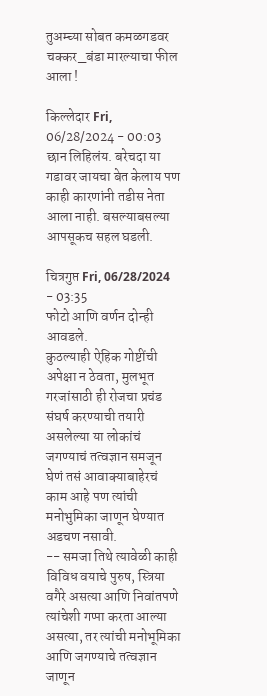तुअम्च्या सोबत कमळगडवर चक्कर_बंडा मारल्याचा फील आला !

किल्लेदार Fri, 06/28/2024 - 00:03
छान लिहिलंय. बरेचदा या गडावर जायचा बेत केलाय पण काही कारणांनी तडीस नेता आला नाही. बसल्याबसल्या आपसूकच सहल घडली.

चित्रगुप्त Fri, 06/28/2024 - 03:35
फोटो आणि वर्णन दोन्ही आवडले.
कुठल्याही ऐहिक गोष्टींची अपेक्षा न ठेवता, मुलभूत गरजांसाठी ही रोजचा प्रचंड संघर्ष करण्याची तयारी असलेल्या या लोकांचं जगण्याचं तत्वज्ञान समजून घेणं तसं आवाक्याबाहेरचं काम आहे पण त्यांची मनोभुमिका जाणून घेण्यात अडचण नसावी.
-- समजा तिथे त्यावेळी काही विविध वयाचे पुरुष, स्त्रिया वगैरे असत्या आणि निवांतपणे त्यांचेशी गप्पा करता आल्या असत्या, तर त्यांची मनोभूमिका आणि जगण्याचे तत्वज्ञान जाणून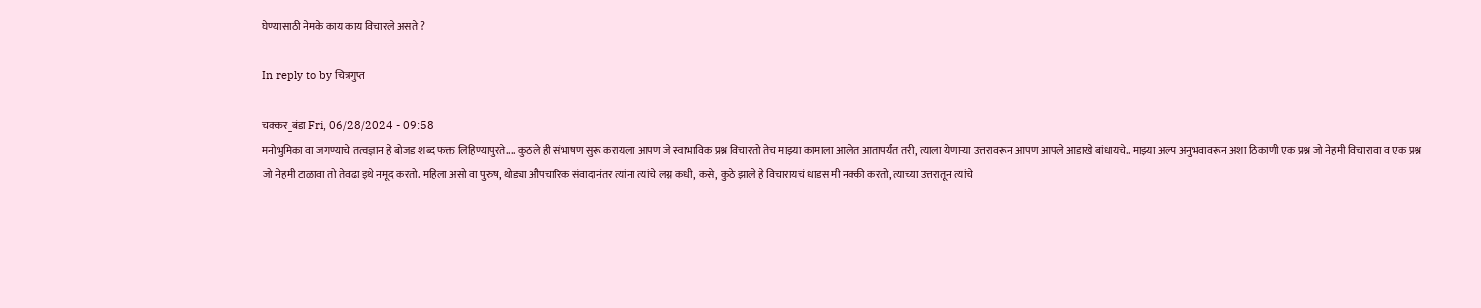घेण्यासाठी नेमके काय काय विचारले असते ?

In reply to by चित्रगुप्त

चक्कर_बंडा Fri, 06/28/2024 - 09:58
मनोभुमिका वा जगण्याचे तत्वज्ञान हे बोजड शब्द फक्त लिहिण्यापुरते.... कुठले ही संभाषण सुरू करायला आपण जे स्वाभाविक प्रश्न विचारतो तेच माझ्या कामाला आलेत आतापर्यंत तरी, त्याला येणाऱ्या उत्तरावरून आपण आपले आडाखे बांधायचे.. माझ्या अल्प अनुभवावरून अशा ठिकाणी एक प्रश्न जो नेहमी विचारावा व एक प्रश्न जो नेहमी टाळावा तो तेवढा इथे नमूद करतो. महिला असो वा पुरुष, थोड्या औपचारिक संवादानंतर त्यांना त्यांचे लग्न कधी, कसे, कुठे झाले हे विचारायचं धाडस मी नक्की करतो, त्याच्या उत्तरातून त्यांचे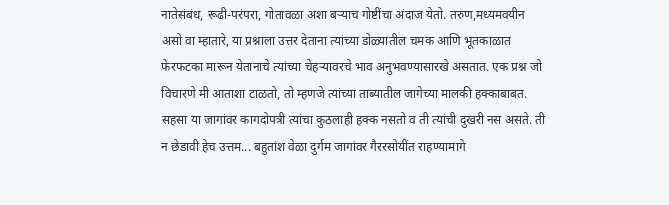नातेसंबंध, रूढी-परंपरा, गोतावळा अशा बऱ्याच गोष्टींचा अंदाज येतो. तरुण,मध्यमवयीन असो वा म्हातारे, या प्रश्नाला उत्तर देताना त्यांच्या डोळ्यातील चमक आणि भूतकाळात फेरफटका मारून येतानाचे त्यांच्या चेहऱ्यावरचे भाव अनुभवण्यासारखे असतात. एक प्रश्न जो विचारणे मी आताशा टाळतो, तो म्हणजे त्यांच्या ताब्यातील जागेच्या मालकी हक्काबाबत. सहसा या जागांवर कागदोपत्री त्यांचा कुठलाही हक्क नसतो व ती त्यांची दुखरी नस असते. ती न छेडावी हेच उत्तम... बहुतांश वेळा दुर्गम जागांवर गैररसोयींत राहण्यामागे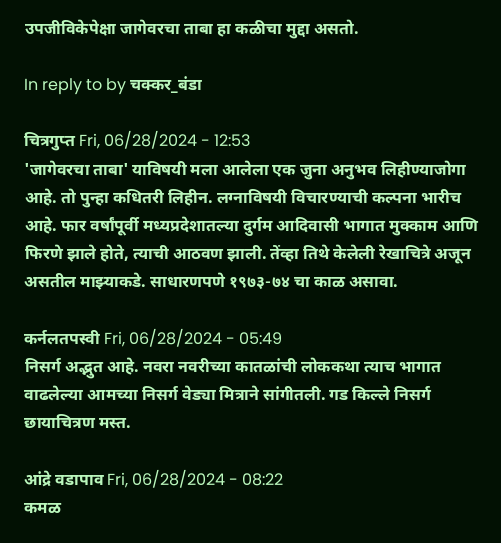उपजीविकेपेक्षा जागेवरचा ताबा हा कळीचा मुद्दा असतो.

In reply to by चक्कर_बंडा

चित्रगुप्त Fri, 06/28/2024 - 12:53
'जागेवरचा ताबा' याविषयी मला आलेला एक जुना अनुभव लिहीण्याजोगा आहे. तो पुन्हा कधितरी लिहीन. लग्नाविषयी विचारण्याची कल्पना भारीच आहे. फार वर्षांपूर्वी मध्यप्रदेशातल्या दुर्गम आदिवासी भागात मुक्काम आणि फिरणे झाले होते, त्याची आठवण झाली. तेंव्हा तिथे केलेली रेखाचित्रे अजून असतील माझ्याकडे. साधारणपणे १९७३-७४ चा काळ असावा.

कर्नलतपस्वी Fri, 06/28/2024 - 05:49
निसर्ग अद्भुत आहे. नवरा नवरीच्या कातळांची लोककथा त्याच भागात वाढलेल्या आमच्या निसर्ग वेड्या मित्राने सांगीतली. गड किल्ले निसर्ग छायाचित्रण मस्त.

आंद्रे वडापाव Fri, 06/28/2024 - 08:22
कमळ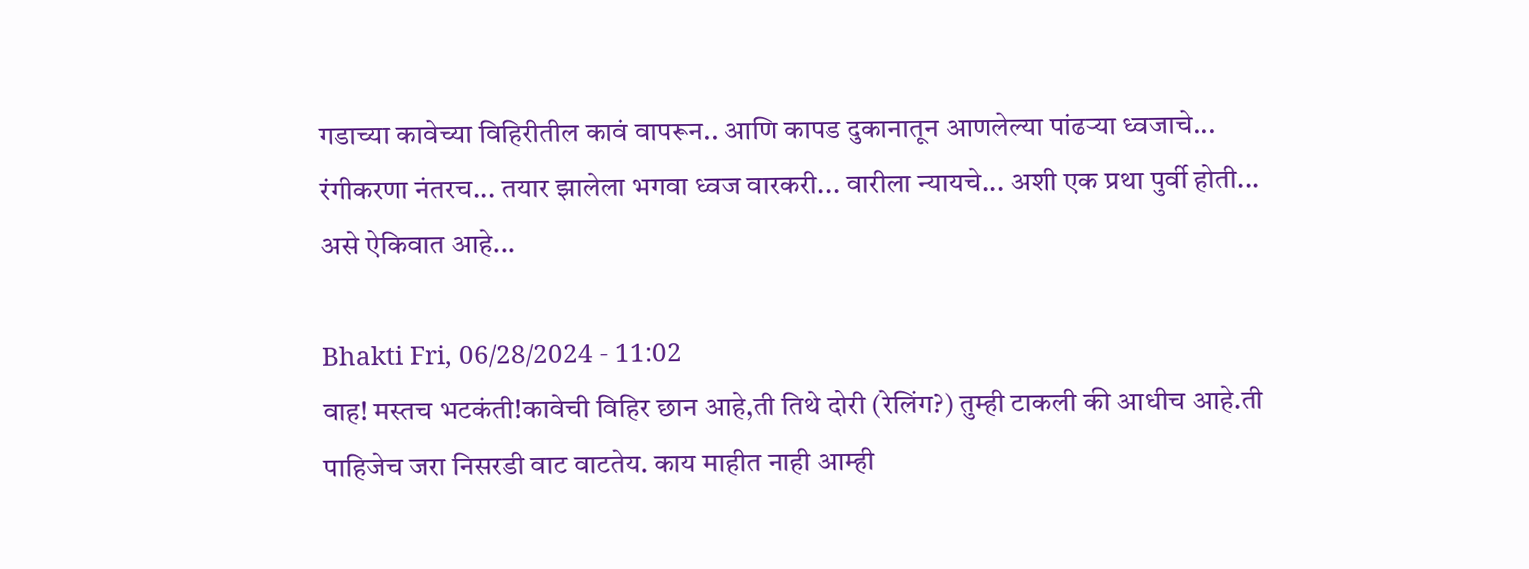गडाच्या कावेच्या विहिरीतील कावं वापरून.. आणि कापड दुकानातून आणलेल्या पांढऱ्या ध्वजाचे... रंगीकरणा नंतरच... तयार झालेला भगवा ध्वज वारकरी... वारीला न्यायचे... अशी एक प्रथा पुर्वी होती... असे ऐकिवात आहे...

Bhakti Fri, 06/28/2024 - 11:02
वाह! मस्तच भटकंती!कावेची विहिर छान आहे,ती तिथे दोरी (रेलिंग?) तुम्ही टाकली की आधीच आहे.ती पाहिजेच जरा निसरडी वाट वाटतेय. काय माहीत नाही आम्ही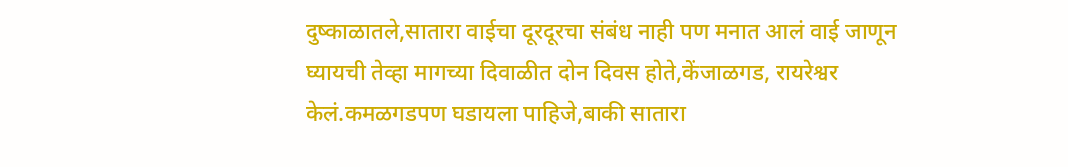दुष्काळातले,सातारा वाईचा दूरदूरचा संबंध नाही पण मनात आलं वाई जाणून घ्यायची तेव्हा मागच्या दिवाळीत दोन दिवस होते,केंजाळगड, रायरेश्वर केलं.कमळगडपण घडायला पाहिजे,बाकी सातारा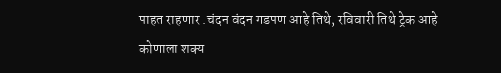पाहत राहणार .चंदन वंदन गडपण आहे तिथे, रविवारी तिथे ट्रेक आहे कोणाला शक्य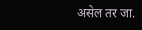असेल तर जा.